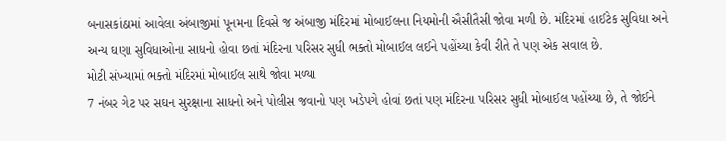બનાસકાંઠામાં આવેલા અંબાજીમાં પૂનમના દિવસે જ અંબાજી મંદિરમાં મોબાઈલના નિયમોની ઐસીતૈસી જોવા મળી છે. મંદિરમાં હાઈટેક સુવિધા અને અન્ય ઘણા સુવિધાઓના સાધનો હોવા છતાં મંદિરના પરિસર સુધી ભક્તો મોબાઈલ લઈને પહોંચ્યા કેવી રીતે તે પણ એક સવાલ છે.
મોટી સંખ્યામાં ભક્તો મંદિરમાં મોબાઈલ સાથે જોવા મળ્યા
7 નંબર ગેટ પર સઘન સુરક્ષાના સાધનો અને પોલીસ જવાનો પણ ખડેપગે હોવાં છતાં પણ મંદિરના પરિસર સુધી મોબાઈલ પહોંચ્યા છે, તે જોઈને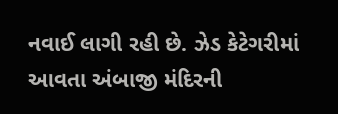નવાઈ લાગી રહી છે. ઝેડ કેટેગરીમાં આવતા અંબાજી મંદિરની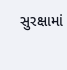સુરક્ષામાં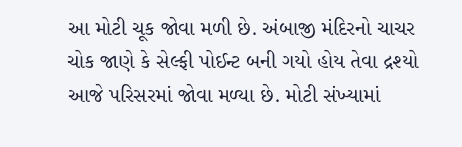આ મોટી ચૂક જોવા મળી છે. અંબાજી મંદિરનો ચાચર ચોક જાણે કે સેલ્ફી પોઈન્ટ બની ગયો હોય તેવા દ્રશ્યો આજે પરિસરમાં જોવા મળ્યા છે. મોટી સંખ્યામાં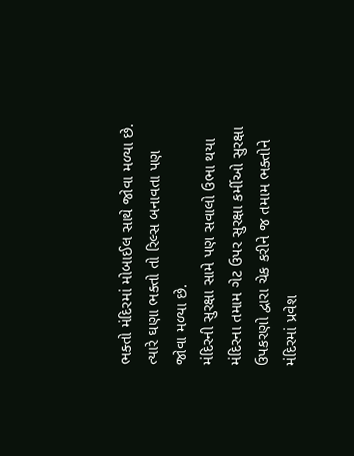ભક્તો મંદિરમાં મોબાઈલ સાથે જોવા મળ્યા છે. ત્યારે ઘણા ભક્તો તો રિલ્સ બનાવતા પણ જોવા મળ્યા છે.
મંદિરની સુરક્ષા સામે પણ સવાલો ઉભા થયા
મંદિરના તમામ ગેટ ઉપર સુરક્ષા કર્મીઓ સુરક્ષા ઉપકરણો દ્વારા ચેક કરીને જ તમામ ભક્તોને મંદિરમાં પ્રવેશ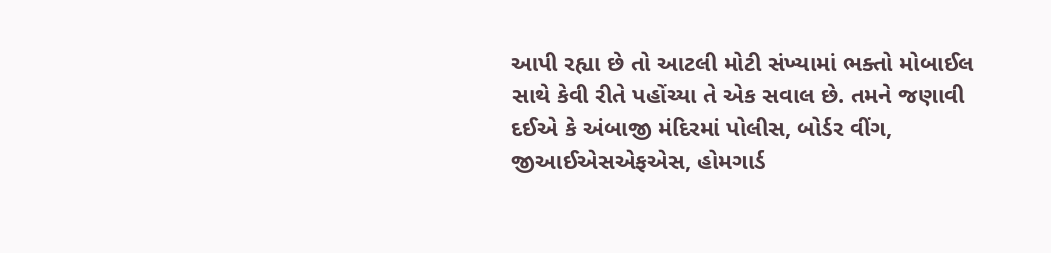આપી રહ્યા છે તો આટલી મોટી સંખ્યામાં ભક્તો મોબાઈલ સાથે કેવી રીતે પહોંચ્યા તે એક સવાલ છે. તમને જણાવી દઈએ કે અંબાજી મંદિરમાં પોલીસ, બોર્ડર વીંગ, જીઆઈએસએફએસ, હોમગાર્ડ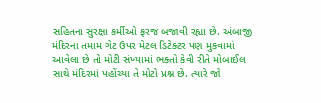સહિતના સુરક્ષા કર્મીઓ ફરજ બજાવી રહ્યા છે. અંબાજી મંદિરના તમામ ગેટ ઉપર મેટલ ડિટેક્ટર પણ મુકવામાં આવેલા છે તો મોટી સંખ્યામાં ભક્તો કેવી રીતે મોબાઈલ સાથે મંદિરમાં પહોંચ્યા તે મોટો પ્રશ્ન છે. ત્યારે જો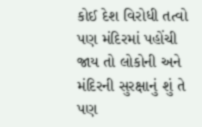કોઈ દેશ વિરોધી તત્વો પણ મંદિરમાં પહોંચી જાય તો લોકોની અને મંદિરની સુરક્ષાનું શું તે પણ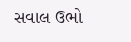સવાલ ઉભો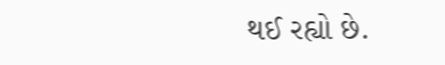થઈ રહ્યો છે.